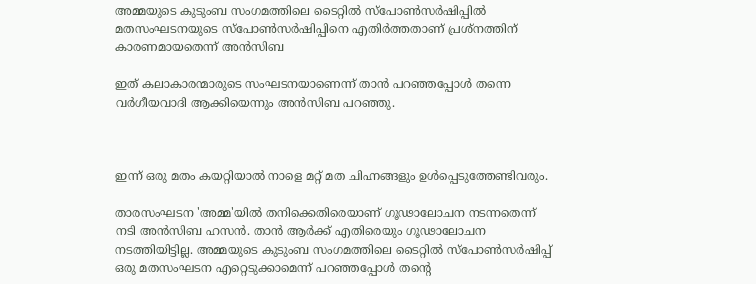അമ്മയുടെ കുടുംബ സംഗമത്തിലെ ടൈറ്റില്‍ സ്‌പോണ്‍സര്‍ഷിപ്പില്‍ മതസംഘടനയുടെ സ്‌പോണ്‍സര്‍ഷിപ്പിനെ എതിര്‍ത്തതാണ് പ്രശ്‌നത്തിന് കാരണമായതെന്ന് അന്‍സിബ

ഇത് കലാകാരന്മാരുടെ സംഘടനയാണെന്ന് താന്‍ പറഞ്ഞപ്പോള്‍ തന്നെ വര്‍ഗീയവാദി ആക്കിയെന്നും അന്‍സിബ പറഞ്ഞു.



ഇന്ന് ഒരു മതം കയറ്റിയാല്‍ നാളെ മറ്റ് മത ചിഹ്നങ്ങളും ഉള്‍പ്പെടുത്തേണ്ടിവരും.

താരസംഘടന 'അമ്മ'യില്‍ തനിക്കെതിരെയാണ് ഗൂഢാലോചന നടന്നതെന്ന് നടി അന്‍സിബ ഹസന്‍. താന്‍ ആര്‍ക്ക് എതിരെയും ഗൂഢാലോചന നടത്തിയിട്ടില്ല. അമ്മയുടെ കുടുംബ സംഗമത്തിലെ ടൈറ്റില്‍ സ്‌പോണ്‍സര്‍ഷിപ്പ് ഒരു മതസംഘടന എറ്റെടുക്കാമെന്ന് പറഞ്ഞപ്പോള്‍ തന്റെ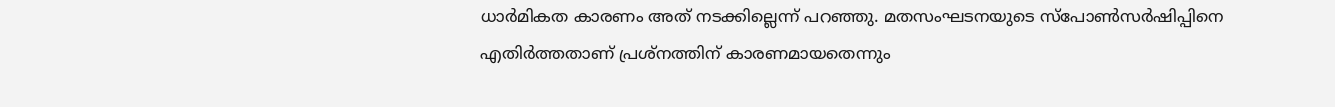ധാര്‍മികത കാരണം അത് നടക്കില്ലെന്ന് പറഞ്ഞു. മതസംഘടനയുടെ സ്‌പോണ്‍സര്‍ഷിപ്പിനെ എതിര്‍ത്തതാണ് പ്രശ്‌നത്തിന് കാരണമായതെന്നും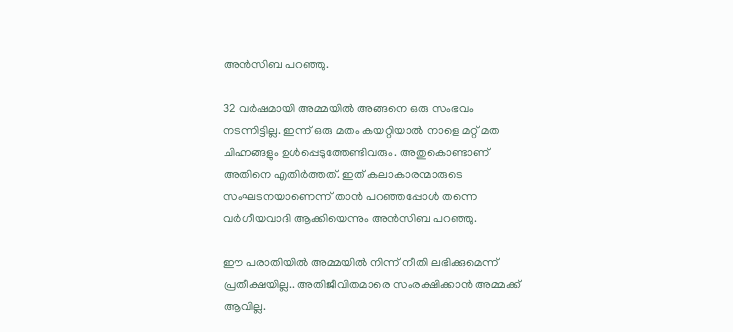അന്‍സിബ പറഞ്ഞു.

32 വര്‍ഷമായി അമ്മയില്‍ അങ്ങനെ ഒരു സംഭവം നടന്നിട്ടില്ല. ഇന്ന് ഒരു മതം കയറ്റിയാല്‍ നാളെ മറ്റ് മത ചിഹ്നങ്ങളും ഉള്‍പ്പെടുത്തേണ്ടിവരും. അതുകൊണ്ടാണ് അതിനെ എതിര്‍ത്തത്. ഇത് കലാകാരന്മാരുടെ സംഘടനയാണെന്ന് താന്‍ പറഞ്ഞപ്പോള്‍ തന്നെ വര്‍ഗീയവാദി ആക്കിയെന്നും അന്‍സിബ പറഞ്ഞു.

ഈ പരാതിയില്‍ അമ്മയില്‍ നിന്ന് നീതി ലഭിക്കുമെന്ന് പ്രതീക്ഷയില്ല.. അതിജീവിതമാരെ സംരക്ഷിക്കാന്‍ അമ്മക്ക് ആവില്ല.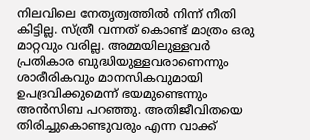നിലവിലെ നേതൃത്വത്തില്‍ നിന്ന് നീതി കിട്ടില്ല. സ്ത്രീ വന്നത് കൊണ്ട് മാത്രം ഒരു മാറ്റവും വരില്ല. അമ്മയിലുള്ളവര്‍ പ്രതികാര ബുദ്ധിയുള്ളവരാണെന്നും ശാരീരികവും മാനസികവുമായി ഉപദ്രവിക്കുമെന്ന് ഭയമുണ്ടെന്നും അന്‍സിബ പറഞ്ഞു. അതിജീവിതയെ തിരിച്ചുകൊണ്ടുവരും എന്ന വാക്ക്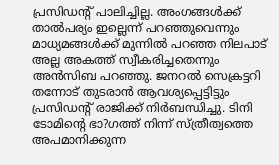പ്രസിഡന്റ് പാലിച്ചില്ല. അംഗങ്ങള്‍ക്ക് താല്‍പര്യം ഇല്ലെന്ന് പറഞ്ഞുവെന്നും മാധ്യമങ്ങള്‍ക്ക് മുന്നില്‍ പറഞ്ഞ നിലപാട് അല്ല അകത്ത് സ്വീകരിച്ചതെന്നും അന്‍സിബ പറഞ്ഞു. ജനറല്‍ സെക്രട്ടറി തന്നോട് തുടരാന്‍ ആവശ്യപ്പെട്ടിട്ടും പ്രസിഡന്റ് രാജിക്ക് നിര്‍ബന്ധിച്ചു. ടിനി ടോമിന്റെ ഭാ?ഗത്ത് നിന്ന് സ്ത്രീത്വത്തെ അപമാനിക്കുന്ന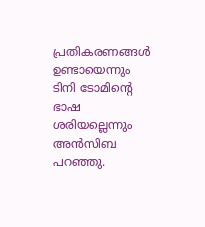പ്രതികരണങ്ങള്‍ ഉണ്ടായെന്നും ടിനി ടോമിന്റെ ഭാഷ ശരിയല്ലെന്നും അന്‍സിബ പറഞ്ഞു.